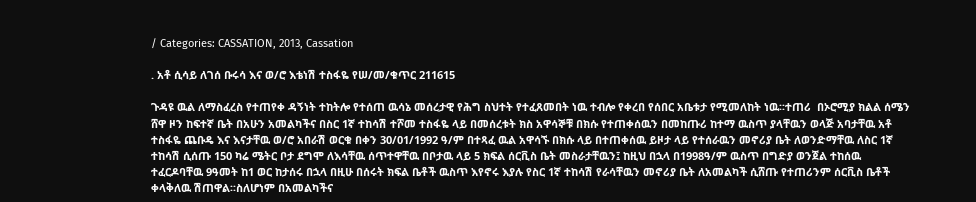/ Categories: CASSATION, 2013, Cassation

. አቶ ሲሳይ ለገሰ ቡሩሳ እና ወ/ሮ እቴነሽ ተስፋዬ የሠ/መ/ቁጥር 211615

ጉዳዩ ዉል ለማስፈረስ የተጠየቀ ዳኝነት ተከትሎ የተሰጠ ዉሳኔ መሰረታዊ የሕግ ስህተት የተፈጸመበት ነዉ ተብሎ የቀረበ የሰበር አቤቱታ የሚመለከት ነዉ፡፡ተጠሪ  በኦሮሚያ ክልል ሰሜን ሸዋ ዞን ከፍተኛ ቤት በአሁን አመልካችና በስር 1ኛ ተከሳሽ ተሾመ ተስፋዬ ላይ በመሰረቱት ክስ አዋሳኞቹ በክሱ የተጠቀሰዉን በመከጡሪ ከተማ ዉስጥ ያላቸዉን ወላጅ አባታቸዉ አቶ ተስፋዬ ጨቡዴ እና እናታቸዉ ወ/ሮ አበራሽ ወርቁ በቀን 30/01/1992 ዓ/ም በተጻፈ ዉል አዋሳኙ በክሱ ላይ በተጠቀሰዉ ይዞታ ላይ የተሰራዉን መኖሪያ ቤት ለወንድማቸዉ ለስር 1ኛ ተከሳሽ ሲሰጡ 150 ካሬ ሜትር ቦታ ደግሞ ለእሳቸዉ ሰጥተዋቸዉ በቦታዉ ላይ 5 ክፍል ሰርቪስ ቤት መስራታቸዉን፤ ከዚህ በኋላ በ1998ዓ/ም ዉስጥ በግድያ ወንጀል ተከሰዉ ተፈርዶባቸዉ 9ዓመት ከ1 ወር ከታሰሩ በኋላ በዚሁ በሰሩት ክፍል ቤቶች ዉስጥ እየኖሩ እያሉ የስር 1ኛ ተከሳሽ የራሳቸዉን መኖሪያ ቤት ለአመልካች ሲሸጡ የተጠሪንም ሰርቪስ ቤቶች ቀላቅለዉ ሽጠዋል፡፡ስለሆነም በአመልካችና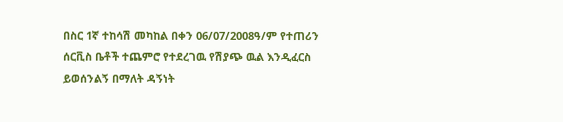በስር 1ኛ ተከሳሽ መካከል በቀን 06/07/2008ዓ/ም የተጠሪን ሰርቪስ ቤቶች ተጨምሮ የተደረገዉ የሽያጭ ዉል እንዲፈርስ ይወሰንልኝ በማለት ዳኝነት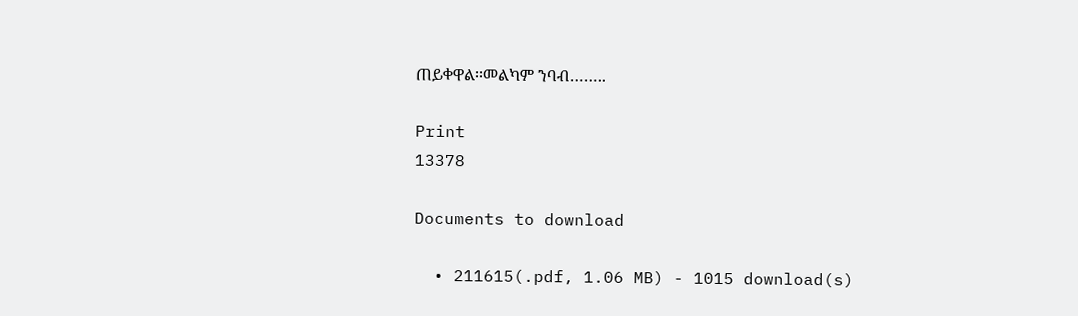ጠይቀዋል፡፡መልካም ንባብ……..

Print
13378

Documents to download

  • 211615(.pdf, 1.06 MB) - 1015 download(s)